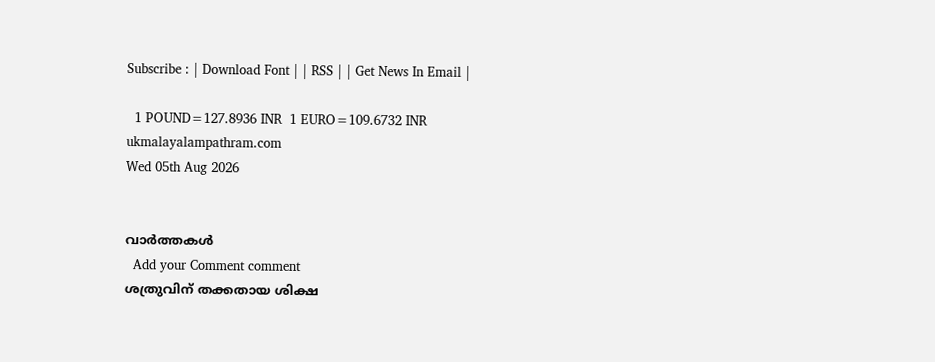Subscribe : | Download Font | | RSS | | Get News In Email |

  1 POUND=127.8936 INR  1 EURO=109.6732 INR
ukmalayalampathram.com
Wed 05th Aug 2026


വാര്‍ത്തകള്‍
  Add your Comment comment
ശത്രുവിന് തക്കതായ ശിക്ഷ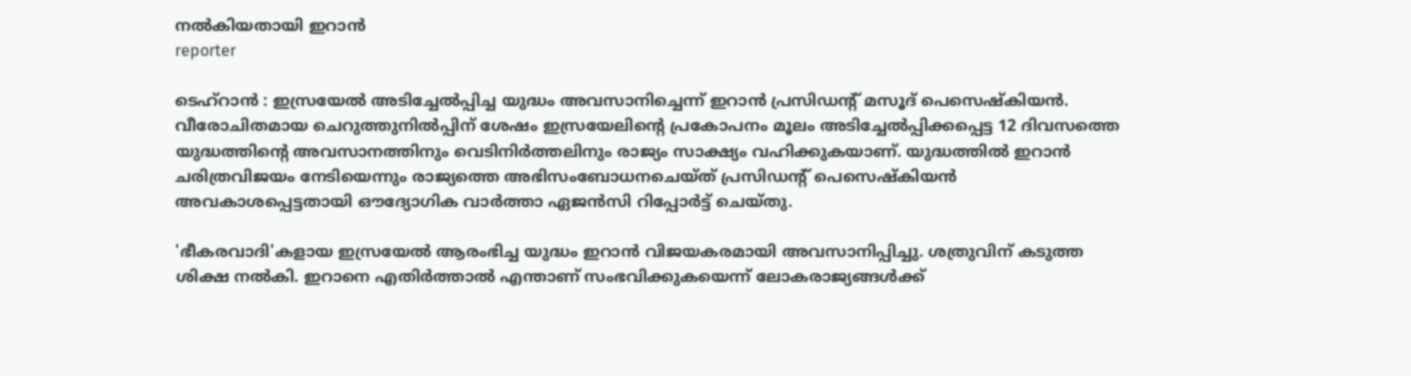നല്‍കിയതായി ഇറാന്‍
reporter

ടെഹ്റാന്‍ : ഇസ്രയേല്‍ അടിച്ചേല്‍പ്പിച്ച യുദ്ധം അവസാനിച്ചെന്ന് ഇറാന്‍ പ്രസിഡന്റ് മസൂദ് പെസെഷ്‌കിയന്‍. വീരോചിതമായ ചെറുത്തുനില്‍പ്പിന് ശേഷം ഇസ്രയേലിന്റെ പ്രകോപനം മൂലം അടിച്ചേല്‍പ്പിക്കപ്പെട്ട 12 ദിവസത്തെ യുദ്ധത്തിന്റെ അവസാനത്തിനും വെടിനിര്‍ത്തലിനും രാജ്യം സാക്ഷ്യം വഹിക്കുകയാണ്. യുദ്ധത്തില്‍ ഇറാന്‍ ചരിത്രവിജയം നേടിയെന്നും രാജ്യത്തെ അഭിസംബോധനചെയ്ത് പ്രസിഡന്റ് പെസെഷ്‌കിയന്‍ അവകാശപ്പെട്ടതായി ഔദ്യോഗിക വാര്‍ത്താ ഏജന്‍സി റിപ്പോര്‍ട്ട് ചെയ്തു.

'ഭീകരവാദി'കളായ ഇസ്രയേല്‍ ആരംഭിച്ച യുദ്ധം ഇറാന്‍ വിജയകരമായി അവസാനിപ്പിച്ചു. ശത്രുവിന് കടുത്ത ശിക്ഷ നല്‍കി. ഇറാനെ എതിര്‍ത്താല്‍ എന്താണ് സംഭവിക്കുകയെന്ന് ലോകരാജ്യങ്ങള്‍ക്ക്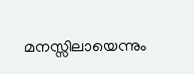മനസ്സിലായെന്നും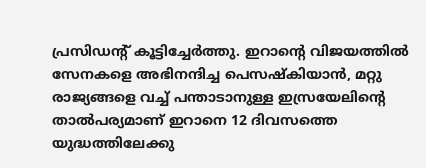പ്രസിഡന്റ് കൂട്ടിച്ചേര്‍ത്തു. ഇറാന്റെ വിജയത്തില്‍ സേനകളെ അഭിനന്ദിച്ച പെസഷ്‌കിയാന്‍, മറ്റു രാജ്യങ്ങളെ വച്ച് പന്താടാനുള്ള ഇസ്രയേലിന്റെ താല്‍പര്യമാണ് ഇറാനെ 12 ദിവസത്തെ യുദ്ധത്തിലേക്കു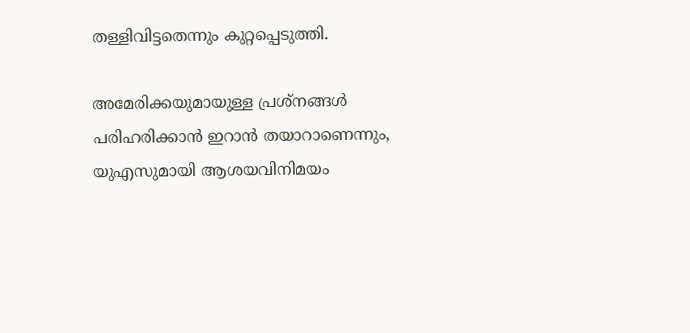തള്ളിവിട്ടതെന്നും കുറ്റപ്പെടുത്തി.

അമേരിക്കയുമായുള്ള പ്രശ്‌നങ്ങള്‍ പരിഹരിക്കാന്‍ ഇറാന്‍ തയാറാണെന്നും, യുഎസുമായി ആശയവിനിമയം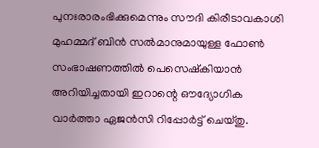പുനഃരാരംഭിക്കുമെന്നും സൗദി കിരീടാവകാശി മുഹമ്മദ് ബിന്‍ സല്‍മാനുമായുള്ള ഫോണ്‍ സംഭാഷണത്തില്‍ പെസെഷ്‌കിയാന്‍ അറിയിച്ചതായി ഇറാന്റെ ഔദ്യോഗിക വാര്‍ത്താ ഏജന്‍സി റിപ്പോര്‍ട്ട് ചെയ്തു.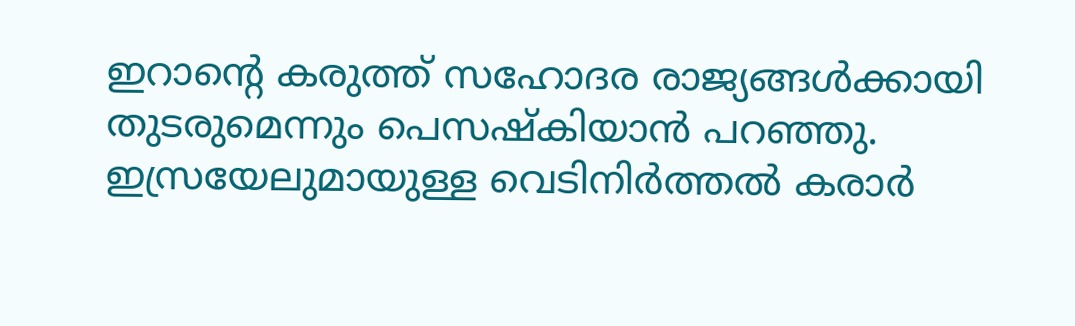ഇറാന്റെ കരുത്ത് സഹോദര രാജ്യങ്ങള്‍ക്കായി തുടരുമെന്നും പെസഷ്‌കിയാന്‍ പറഞ്ഞു. ഇസ്രയേലുമായുള്ള വെടിനിര്‍ത്തല്‍ കരാര്‍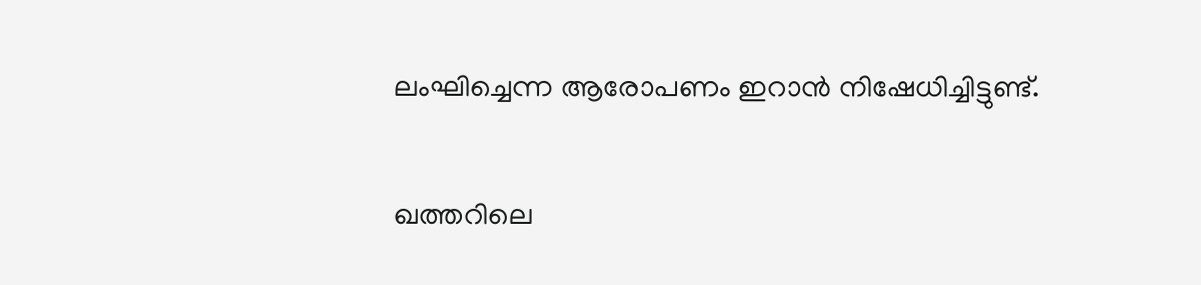ലംഘിച്ചെന്ന ആരോപണം ഇറാന്‍ നിഷേധിച്ചിട്ടുണ്ട്.

ഖത്തറിലെ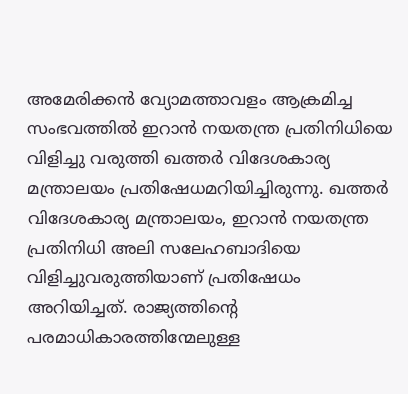അമേരിക്കന്‍ വ്യോമത്താവളം ആക്രമിച്ച സംഭവത്തില്‍ ഇറാന്‍ നയതന്ത്ര പ്രതിനിധിയെ വിളിച്ചു വരുത്തി ഖത്തര്‍ വിദേശകാര്യ മന്ത്രാലയം പ്രതിഷേധമറിയിച്ചിരുന്നു. ഖത്തര്‍ വിദേശകാര്യ മന്ത്രാലയം, ഇറാന്‍ നയതന്ത്ര പ്രതിനിധി അലി സലേഹബാദിയെ വിളിച്ചുവരുത്തിയാണ് പ്രതിഷേധം അറിയിച്ചത്. രാജ്യത്തിന്റെ പരമാധികാരത്തിന്മേലുള്ള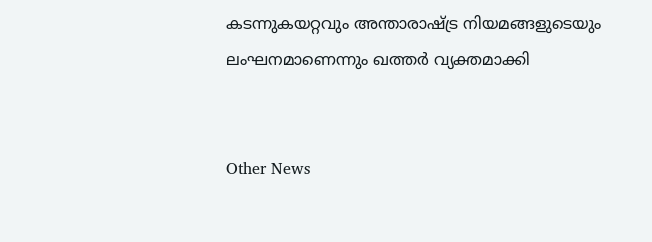കടന്നുകയറ്റവും അന്താരാഷ്ട്ര നിയമങ്ങളുടെയും ലംഘനമാണെന്നും ഖത്തര്‍ വ്യക്തമാക്കി


Other News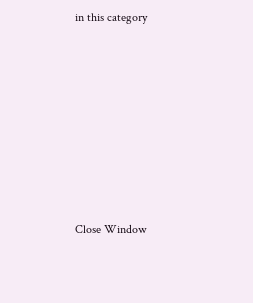in this category








Close Window